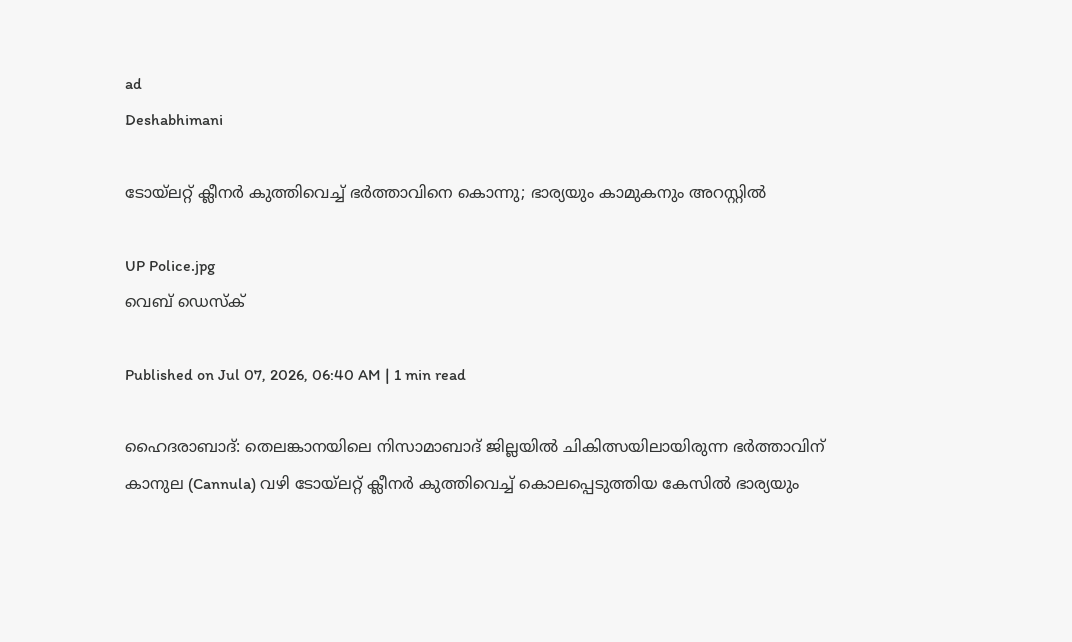ad
Deshabhimani

ടോയ്‌ലറ്റ് ക്ലീനർ കുത്തിവെച്ച് ഭർത്താവിനെ കൊന്നു; ഭാര്യയും കാമുകനും അറസ്റ്റിൽ

UP Police.jpg
വെബ് ഡെസ്ക്

Published on Jul 07, 2026, 06:40 AM | 1 min read

ഹൈദരാബാദ്: തെലങ്കാനയിലെ നിസാമാബാദ് ജില്ലയിൽ ചികിത്സയിലായിരുന്ന ഭർത്താവിന് കാനുല (Cannula) വഴി ടോയ്‌ലറ്റ് ക്ലീനർ കുത്തിവെച്ച് കൊലപ്പെടുത്തിയ കേസിൽ ഭാര്യയും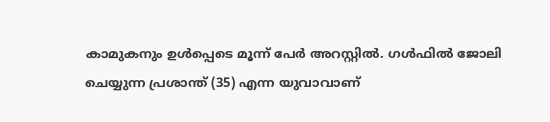കാമുകനും ഉൾപ്പെടെ മൂന്ന് പേർ അറസ്റ്റിൽ. ഗൾഫിൽ ജോലി ചെയ്യുന്ന പ്രശാന്ത് (35) എന്ന യുവാവാണ്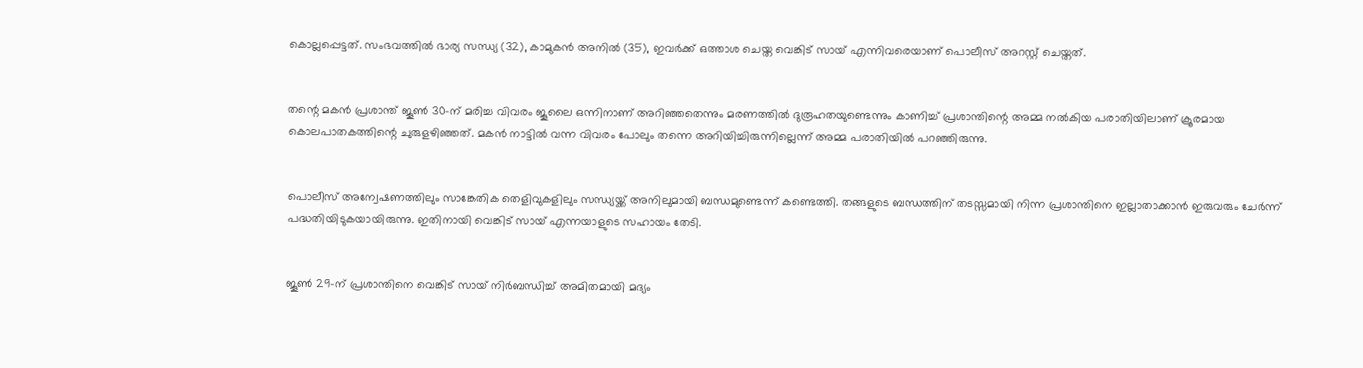കൊല്ലപ്പെട്ടത്. സംഭവത്തിൽ ഭാര്യ സന്ധ്യ (32), കാമുകൻ അനിൽ (35), ഇവർക്ക് ഒത്താശ ചെയ്ത വെങ്കിട് സായ് എന്നിവരെയാണ് പൊലീസ് അറസ്റ്റ് ചെയ്തത്.


തന്റെ മകൻ പ്രശാന്ത് ജൂൺ 30-ന് മരിച്ച വിവരം ജൂലൈ ഒന്നിനാണ് അറിഞ്ഞതെന്നും മരണത്തിൽ ദുരൂഹതയുണ്ടെന്നും കാണിച്ച് പ്രശാന്തിന്റെ അമ്മ നൽകിയ പരാതിയിലാണ് ക്രൂരമായ കൊലപാതകത്തിന്റെ ചുരുളഴിഞ്ഞത്. മകൻ നാട്ടിൽ വന്ന വിവരം പോലും തന്നെ അറിയിച്ചിരുന്നില്ലെന്ന് അമ്മ പരാതിയിൽ പറഞ്ഞിരുന്നു.


പൊലീസ് അന്വേഷണത്തിലും സാങ്കേതിക തെളിവുകളിലും സന്ധ്യയ്ക്ക് അനിലുമായി ബന്ധമുണ്ടെന്ന് കണ്ടെത്തി. തങ്ങളുടെ ബന്ധത്തിന് തടസ്സമായി നിന്ന പ്രശാന്തിനെ ഇല്ലാതാക്കാൻ ഇരുവരും ചേർന്ന് പദ്ധതിയിടുകയായിരുന്നു. ഇതിനായി വെങ്കിട് സായ് എന്നയാളുടെ സഹായം തേടി.


ജൂൺ 29-ന് പ്രശാന്തിനെ വെങ്കിട് സായ് നിർബന്ധിച്ച് അമിതമായി മദ്യം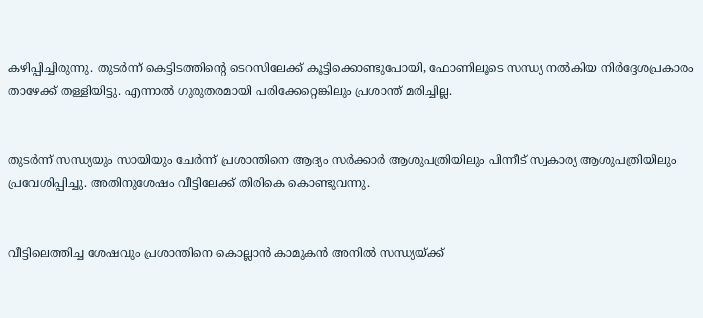കഴിപ്പിച്ചിരുന്നു. തുടർന്ന് കെട്ടിടത്തിന്റെ ടെറസിലേക്ക് കൂട്ടിക്കൊണ്ടുപോയി, ഫോണിലൂടെ സന്ധ്യ നൽകിയ നിർദ്ദേശപ്രകാരം താഴേക്ക് തള്ളിയിട്ടു. എന്നാൽ ഗുരുതരമായി പരിക്കേറ്റെങ്കിലും പ്രശാന്ത് മരിച്ചില്ല.


തുടർന്ന് സന്ധ്യയും സായിയും ചേർന്ന് പ്രശാന്തിനെ ആദ്യം സർക്കാർ ആശുപത്രിയിലും പിന്നീട് സ്വകാര്യ ആശുപത്രിയിലും പ്രവേശിപ്പിച്ചു. അതിനുശേഷം വീട്ടിലേക്ക് തിരികെ കൊണ്ടുവന്നു.


വീട്ടിലെത്തിച്ച ശേഷവും പ്രശാന്തിനെ കൊല്ലാൻ കാമുകൻ അനിൽ സന്ധ്യയ്ക്ക്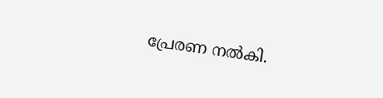പ്രേരണ നൽകി.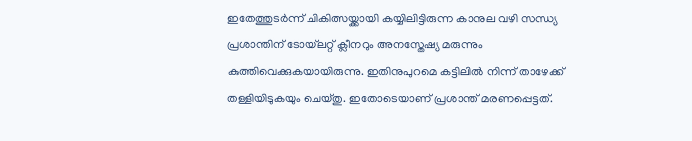ഇതേത്തുടർന്ന് ചികിത്സയ്ക്കായി കയ്യിലിട്ടിരുന്ന കാനുല വഴി സന്ധ്യ പ്രശാന്തിന് ടോയ്‌ലറ്റ് ക്ലീനറും അനസ്തേഷ്യ മരുന്നും കുത്തിവെക്കുകയായിരുന്നു. ഇതിനുപുറമെ കട്ടിലിൽ നിന്ന് താഴേക്ക് തള്ളിയിടുകയും ചെയ്തു. ഇതോടെയാണ് പ്രശാന്ത് മരണപ്പെട്ടത്.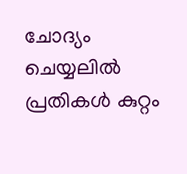ചോദ്യം ചെയ്യലിൽ പ്രതികൾ കുറ്റം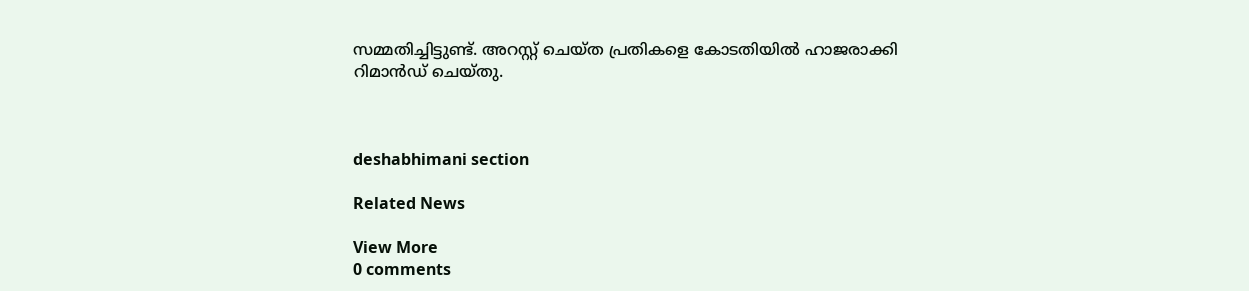സമ്മതിച്ചിട്ടുണ്ട്. അറസ്റ്റ് ചെയ്ത പ്രതികളെ കോടതിയിൽ ഹാജരാക്കി റിമാൻഡ് ചെയ്തു.



deshabhimani section

Related News

View More
0 comments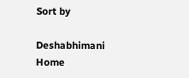Sort by

Deshabhimani
Home